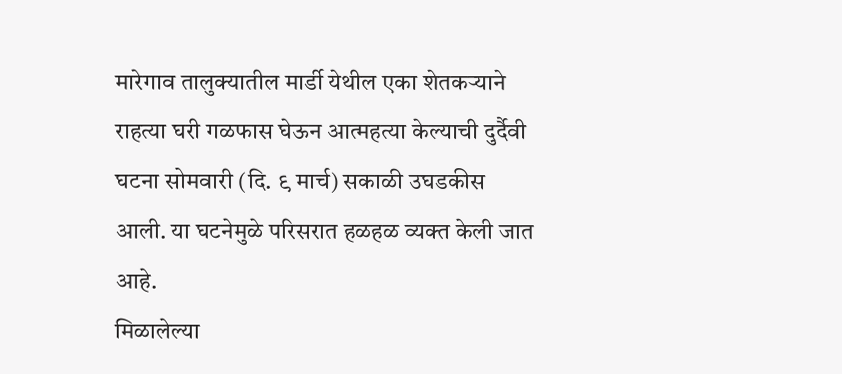मारेगाव तालुक्यातील मार्डी येथील एका शेतकऱ्याने राहत्या घरी गळफास घेऊन आत्महत्या केल्याची दुर्दैवी घटना सोमवारी (दि. ९ मार्च) सकाळी उघडकीस आली. या घटनेमुळे परिसरात हळहळ व्यक्त केली जात आहे.
मिळालेल्या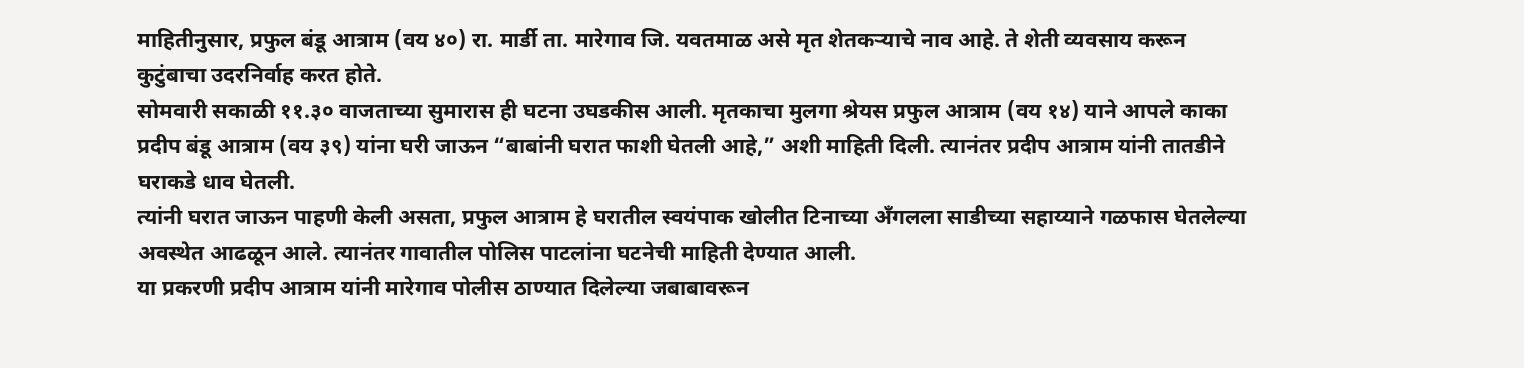माहितीनुसार, प्रफुल बंडू आत्राम (वय ४०) रा. मार्डी ता. मारेगाव जि. यवतमाळ असे मृत शेतकऱ्याचे नाव आहे. ते शेती व्यवसाय करून कुटुंबाचा उदरनिर्वाह करत होते.
सोमवारी सकाळी ११.३० वाजताच्या सुमारास ही घटना उघडकीस आली. मृतकाचा मुलगा श्रेयस प्रफुल आत्राम (वय १४) याने आपले काका प्रदीप बंडू आत्राम (वय ३९) यांना घरी जाऊन “बाबांनी घरात फाशी घेतली आहे,” अशी माहिती दिली. त्यानंतर प्रदीप आत्राम यांनी तातडीने घराकडे धाव घेतली.
त्यांनी घरात जाऊन पाहणी केली असता, प्रफुल आत्राम हे घरातील स्वयंपाक खोलीत टिनाच्या अँगलला साडीच्या सहाय्याने गळफास घेतलेल्या अवस्थेत आढळून आले. त्यानंतर गावातील पोलिस पाटलांना घटनेची माहिती देण्यात आली.
या प्रकरणी प्रदीप आत्राम यांनी मारेगाव पोलीस ठाण्यात दिलेल्या जबाबावरून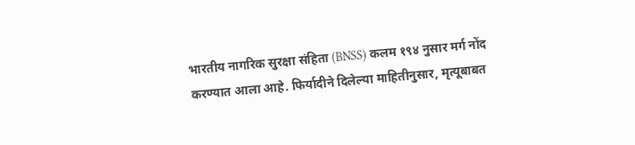भारतीय नागरिक सुरक्षा संहिता (BNSS) कलम १९४ नुसार मर्ग नोंद करण्यात आला आहे. फिर्यादीने दिलेल्या माहितीनुसार, मृत्यूबाबत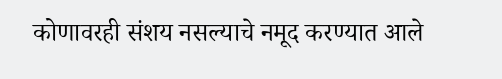कोणावरही संशय नसल्याचे नमूद करण्यात आले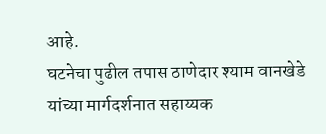आहे.
घटनेचा पुढील तपास ठाणेदार श्याम वानखेडे यांच्या मार्गदर्शनात सहाय्यक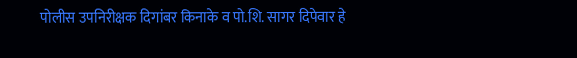पोलीस उपनिरीक्षक दिगांबर किनाके व पो.शि. सागर दिपेवार हे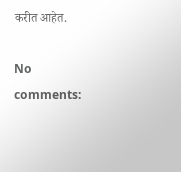करीत आहेत.

No comments: